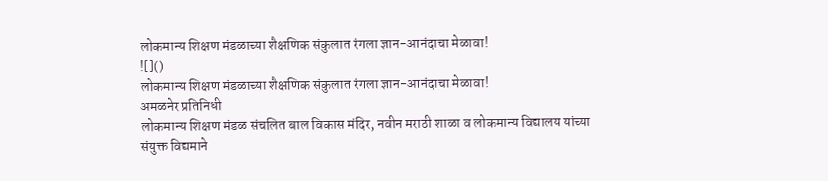लोकमान्य शिक्षण मंडळाच्या शैक्षणिक संकुलात रंगला ज्ञान-आनंदाचा मेळावा!
![]()
लोकमान्य शिक्षण मंडळाच्या शैक्षणिक संकुलात रंगला ज्ञान-आनंदाचा मेळावा!
अमळनेर प्रतिनिधी
लोकमान्य शिक्षण मंडळ संचलित बाल विकास मंदिर, नवीन मराठी शाळा व लोकमान्य विद्यालय यांच्या संयुक्त विद्यमाने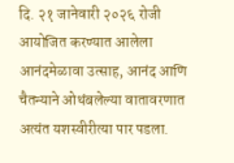दि. २१ जानेवारी २०२६ रोजी आयोजित करण्यात आलेला आनंदमेळावा उत्साह, आनंद आणि चैतन्याने ओथंबलेल्या वातावरणात अत्यंत यशस्वीरीत्या पार पडला.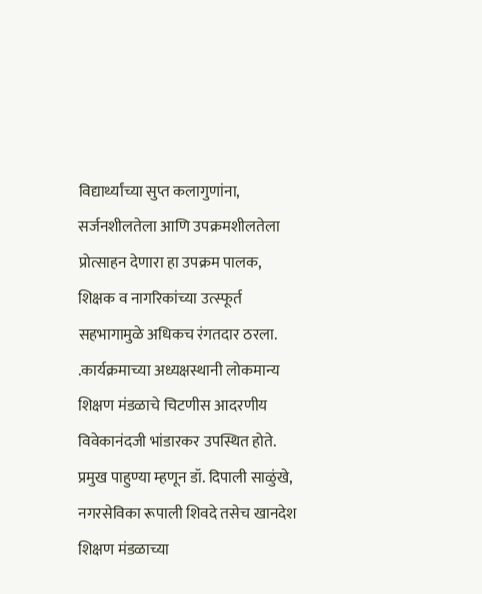विद्यार्थ्यांच्या सुप्त कलागुणांना, सर्जनशीलतेला आणि उपक्रमशीलतेला प्रोत्साहन देणारा हा उपक्रम पालक, शिक्षक व नागरिकांच्या उत्स्फूर्त सहभागामुळे अधिकच रंगतदार ठरला.
.कार्यक्रमाच्या अध्यक्षस्थानी लोकमान्य शिक्षण मंडळाचे चिटणीस आदरणीय विवेकानंदजी भांडारकर उपस्थित होते. प्रमुख पाहुण्या म्हणून डॉ. दिपाली साळुंखे, नगरसेविका रूपाली शिवदे तसेच खानदेश शिक्षण मंडळाच्या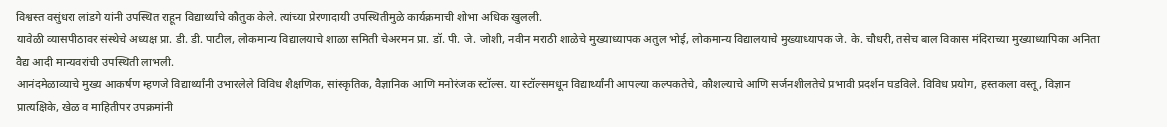विश्वस्त वसुंधरा लांडगे यांनी उपस्थित राहून विद्यार्थ्यांचे कौतुक केले. त्यांच्या प्रेरणादायी उपस्थितीमुळे कार्यक्रमाची शोभा अधिक खुलली.
यावेळी व्यासपीठावर संस्थेचे अध्यक्ष प्रा. डी. डी. पाटील, लोकमान्य विद्यालयाचे शाळा समिती चेअरमन प्रा. डॉ. पी. जे. जोशी, नवीन मराठी शाळेचे मुख्याध्यापक अतुल भोई, लोकमान्य विद्यालयाचे मुख्याध्यापक जे. के. चौधरी, तसेच बाल विकास मंदिराच्या मुख्याध्यापिका अनिता वैद्य आदी मान्यवरांची उपस्थिती लाभली.
आनंदमेळाव्याचे मुख्य आकर्षण म्हणजे विद्यार्थ्यांनी उभारलेले विविध शैक्षणिक, सांस्कृतिक, वैज्ञानिक आणि मनोरंजक स्टॉल्स. या स्टॉल्समधून विद्यार्थ्यांनी आपल्या कल्पकतेचे, कौशल्याचे आणि सर्जनशीलतेचे प्रभावी प्रदर्शन घडविले. विविध प्रयोग, हस्तकला वस्तू, विज्ञान प्रात्यक्षिके, खेळ व माहितीपर उपक्रमांनी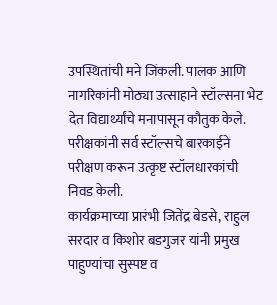उपस्थितांची मने जिंकली. पालक आणि नागरिकांनी मोठ्या उत्साहाने स्टॉल्सना भेट देत विद्यार्थ्यांचे मनापासून कौतुक केले. परीक्षकांनी सर्व स्टॉल्सचे बारकाईने परीक्षण करून उत्कृष्ट स्टॉलधारकांची निवड केली.
कार्यक्रमाच्या प्रारंभी जितेंद्र बेडसे, राहुल सरदार व किशोर बडगुजर यांनी प्रमुख पाहुण्यांचा सुस्पष्ट व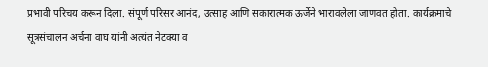प्रभावी परिचय करून दिला. संपूर्ण परिसर आनंद, उत्साह आणि सकारात्मक ऊर्जेने भारावलेला जाणवत होता. कार्यक्रमाचे सूत्रसंचालन अर्चना वाघ यांनी अत्यंत नेटक्या व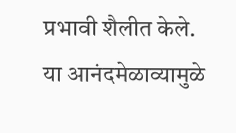प्रभावी शैलीत केले.
या आनंदमेळाव्यामुळे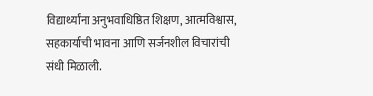विद्यार्थ्यांना अनुभवाधिष्ठित शिक्षण, आत्मविश्वास, सहकार्याची भावना आणि सर्जनशील विचारांची संधी मिळाली.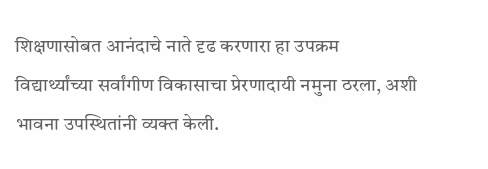शिक्षणासोबत आनंदाचे नाते दृढ करणारा हा उपक्रम विद्यार्थ्यांच्या सर्वांगीण विकासाचा प्रेरणादायी नमुना ठरला, अशी भावना उपस्थितांनी व्यक्त केली.